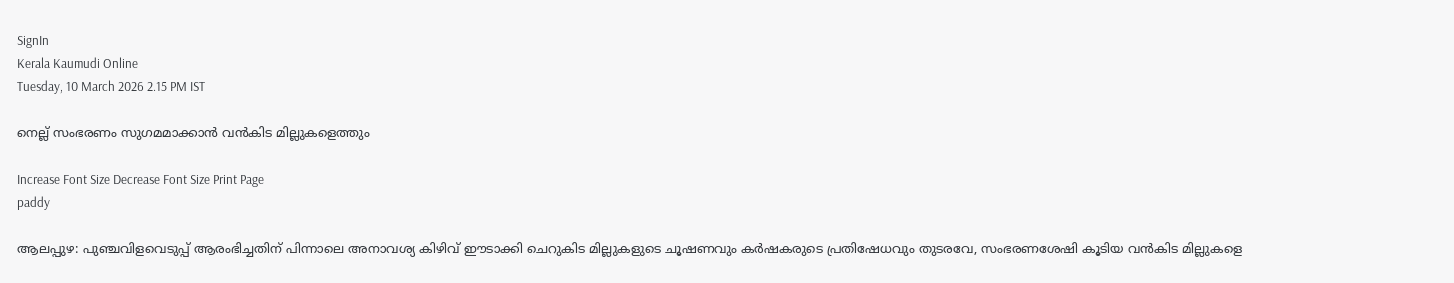SignIn
Kerala Kaumudi Online
Tuesday, 10 March 2026 2.15 PM IST

നെല്ല് സംഭരണം സുഗമമാക്കാൻ വൻകിട മില്ലുകളെത്തും

Increase Font Size Decrease Font Size Print Page
paddy

ആലപ്പുഴ: പുഞ്ചവിളവെടുപ്പ് ആരംഭിച്ചതിന് പിന്നാലെ അനാവശ്യ കിഴിവ് ഈടാക്കി ചെറുകിട മില്ലുകളുടെ ചൂഷണവും കർഷകരുടെ പ്രതിഷേധവും തുടരവേ, സംഭരണശേഷി കൂടിയ വൻകിട മില്ലുകളെ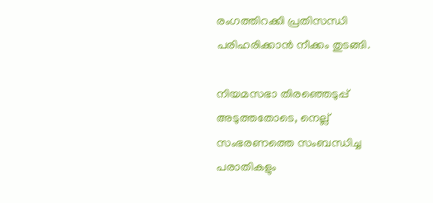രംഗത്തിറക്കി പ്രതിസന്ധി പരിഹരിക്കാൻ നീക്കം തുടങ്ങി.

നിയമസഭാ തിരഞ്ഞെടുപ്പ് അടുത്തതോടെ, നെല്ല് സംഭരണത്തെ സംബന്ധിച്ച പരാതികളും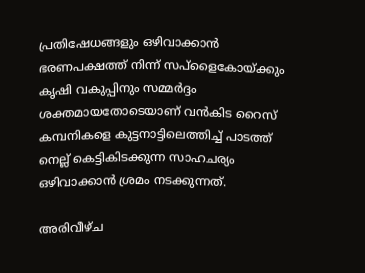പ്രതിഷേധങ്ങളും ഒഴിവാക്കാൻ ഭരണപക്ഷത്ത് നിന്ന് സപ്ളൈകോയ്ക്കും കൃഷി വകുപ്പിനും സമ്മ‌ർദ്ദം ശക്തമായതോടെയാണ് വൻകിട റൈസ് കമ്പനികളെ കുട്ടനാട്ടിലെത്തിച്ച് പാടത്ത് നെല്ല് കെട്ടികിടക്കുന്ന സാഹചര്യം ഒഴിവാക്കാൻ ശ്രമം നടക്കുന്നത്.

അരിവീഴ്ച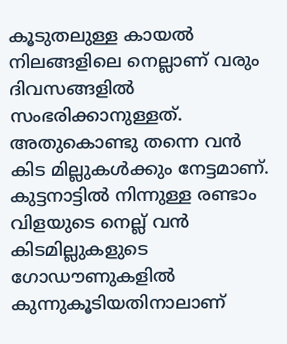കൂടുതലുള്ള കായൽ നിലങ്ങളിലെ നെല്ലാണ് വരും ദിവസങ്ങളിൽ സംഭരിക്കാനുള്ളത്. അതുകൊണ്ടു തന്നെ വൻ കിട മില്ലുകൾക്കും നേട്ടമാണ്. കുട്ടനാട്ടിൽ നിന്നുള്ള രണ്ടാം വിളയുടെ നെല്ല് വൻ കിടമില്ലുകളുടെ ഗോഡൗണുകളിൽ കുന്നുകൂടിയതിനാലാണ്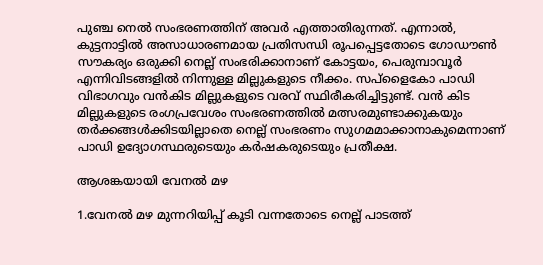പുഞ്ച നെൽ സംഭരണത്തിന് അവർ എത്താതിരുന്നത്. എന്നാൽ, കുട്ടനാട്ടിൽ അസാധാരണമായ പ്രതിസന്ധി രൂപപ്പെട്ടതോടെ ഗോഡൗൺ സൗകര്യം ഒരുക്കി നെല്ല് സംഭരിക്കാനാണ് കോട്ടയം, പെരുമ്പാവൂർ എന്നിവിടങ്ങളിൽ നിന്നുള്ള മില്ലുകളുടെ നീക്കം. സപ്ളൈകോ പാഡി വിഭാഗവും വൻകിട മില്ലുകളുടെ വരവ് സ്ഥിരീകരിച്ചിട്ടുണ്ട്. വൻ കിട മില്ലുകളുടെ രംഗപ്രവേശം സംഭരണത്തിൽ മത്സരമുണ്ടാക്കുകയും തർക്കങ്ങൾക്കിടയില്ലാതെ നെല്ല് സംഭരണം സുഗമമാക്കാനാകുമെന്നാണ് പാ‌ഡി ഉദ്യോഗസ്ഥരുടെയും കർഷകരുടെയും പ്രതീക്ഷ.

ആശങ്കയായി വേനൽ മഴ

1.വേനൽ മഴ മുന്നറിയിപ്പ് കൂടി വന്നതോടെ നെല്ല് പാടത്ത്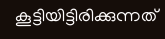കൂട്ടിയിട്ടിരിക്കുന്നത്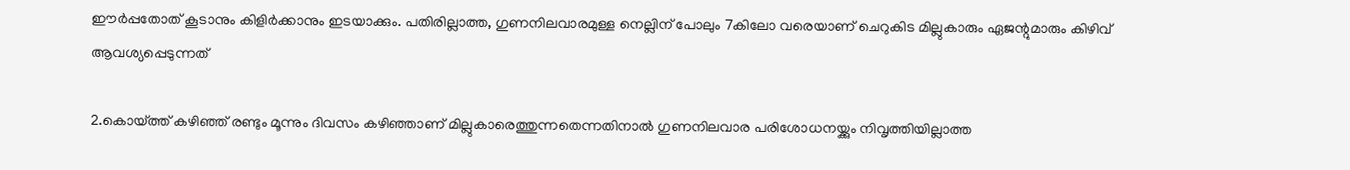ഈർപ്പതോത് കൂടാനും കിളിർക്കാനും ഇടയാക്കും. പതിരില്ലാത്ത, ഗുണനിലവാരമുള്ള നെല്ലിന് പോലും 7കിലോ വരെയാണ് ചെറുകിട മില്ലുകാരും ഏജന്റുമാരും കിഴിവ് ആവശ്യപ്പെടുന്നത്

2.കൊയ്ത്ത് കഴിഞ്ഞ് രണ്ടും മൂന്നും ദിവസം കഴിഞ്ഞാണ് മില്ലുകാരെത്തുന്നതെന്നതിനാൽ ഗുണനിലവാര പരിശോധനയ്ക്കും നിവൃത്തിയില്ലാത്ത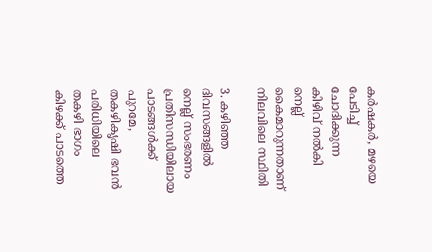കർഷകർ, മഴയെ പേടിച്ച് ചോദിക്കുന്ന കിഴിവ് നൽകി നെല്ല് കൈമാറുന്നതാണ് നിലവിലെ സ്ഥിതി

3. കഴിഞ്ഞ ദിവസങ്ങളിൽ നെല്ല് സംഭരണം പ്രതിസന്ധിയിലായ പാടങ്ങൾക്ക് പുറമേ, തകഴികൃഷി ഭവൻ പരിധിയിലെ തകഴി ഭാഗം കിഴക്ക് പാടത്തെ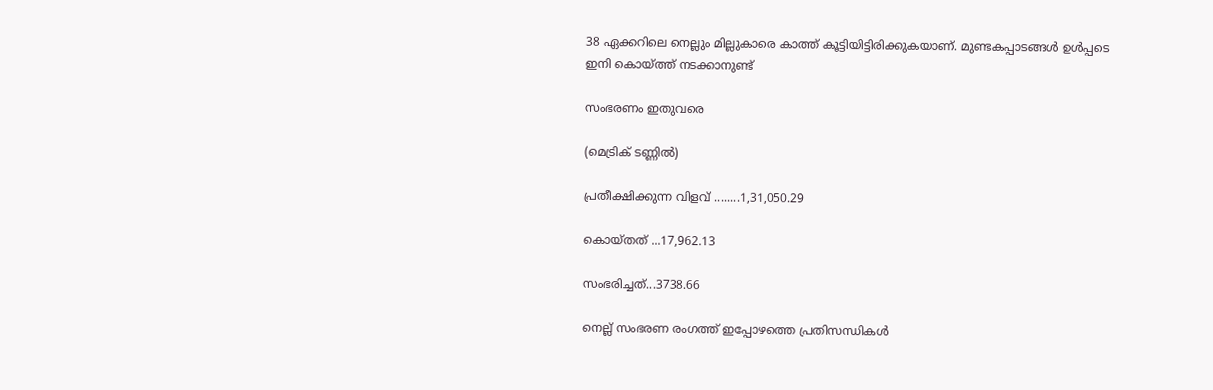38 ഏക്കറിലെ നെല്ലും മില്ലുകാരെ കാത്ത് കൂട്ടിയിട്ടിരിക്കുകയാണ്. മുണ്ടകപ്പാടങ്ങൾ ഉൾപ്പടെ ഇനി കൊയ്‌ത്ത് നടക്കാനുണ്ട്

സംഭരണം ഇതുവരെ

(മെട്രിക് ടണ്ണിൽ)

പ്രതീക്ഷിക്കുന്ന വിളവ് ........1,31,050.29

കൊയ്‌തത് ...17,962.13

സംഭരിച്ചത്...3738.66

നെല്ല് സംഭരണ രംഗത്ത് ഇപ്പോഴത്തെ പ്രതിസന്ധികൾ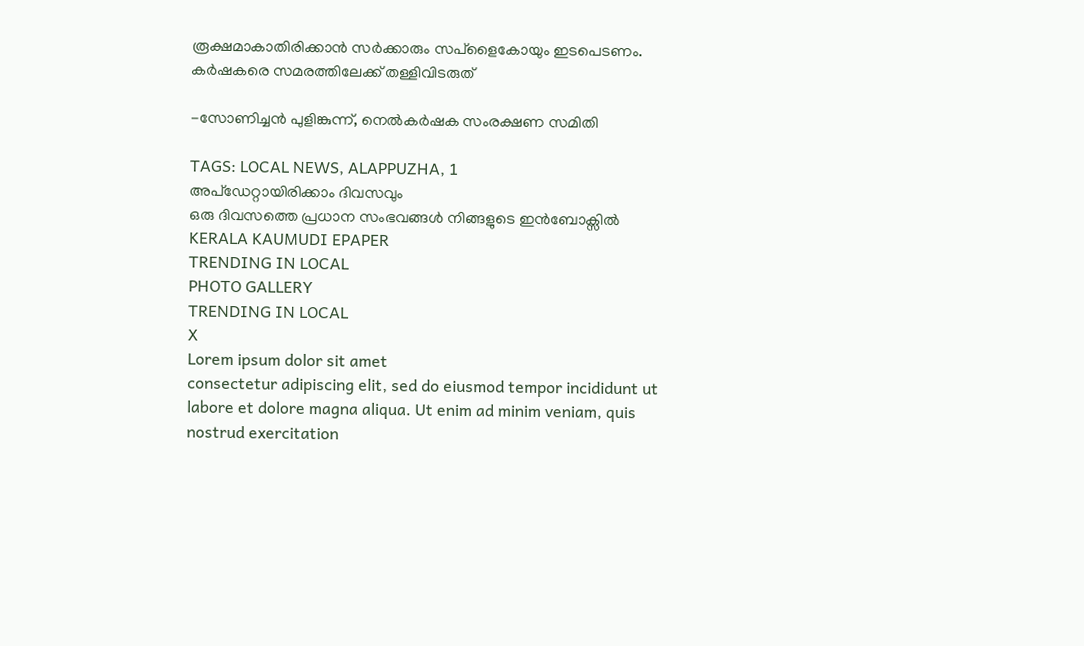രൂക്ഷമാകാതിരിക്കാൻ സർക്കാരും സപ്ളൈകോയും ഇടപെടണം. കർഷകരെ സമരത്തിലേക്ക് തള്ളിവിടരുത്

-സോണിച്ചൻ പുളിങ്കുന്ന്, നെൽകർഷക സംരക്ഷണ സമിതി

TAGS: LOCAL NEWS, ALAPPUZHA, 1
അപ്ഡേറ്റായിരിക്കാം ദിവസവും
ഒരു ദിവസത്തെ പ്രധാന സംഭവങ്ങൾ നിങ്ങളുടെ ഇൻബോക്സിൽ
KERALA KAUMUDI EPAPER
TRENDING IN LOCAL
PHOTO GALLERY
TRENDING IN LOCAL
X
Lorem ipsum dolor sit amet
consectetur adipiscing elit, sed do eiusmod tempor incididunt ut labore et dolore magna aliqua. Ut enim ad minim veniam, quis nostrud exercitation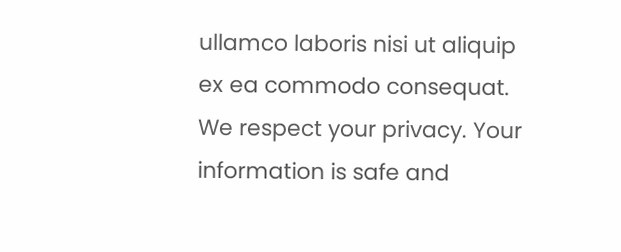ullamco laboris nisi ut aliquip ex ea commodo consequat.
We respect your privacy. Your information is safe and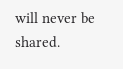will never be shared.